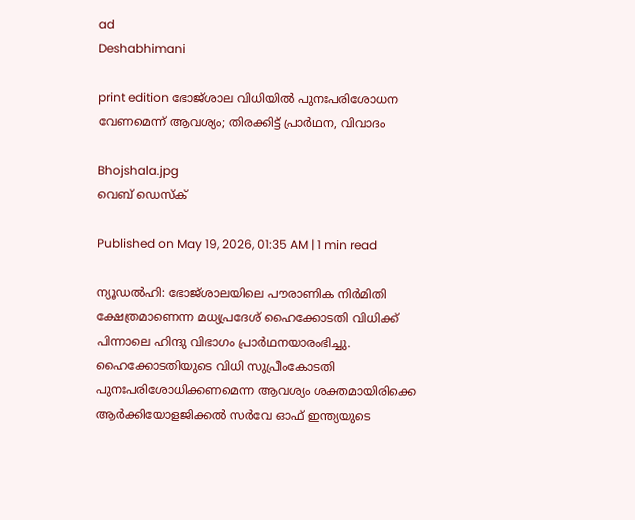ad
Deshabhimani

print edition ഭോജ്‌ശാല വിധിയിൽ പുനഃപരിശോധന വേണമെന്ന്‌ ആവശ്യം; തിരക്കിട്ട്‌ പ്രാർഥന, വിവാദം

Bhojshala.jpg
വെബ് ഡെസ്ക്

Published on May 19, 2026, 01:35 AM | 1 min read

ന്യൂഡൽഹി: ഭോജ്‌ശാലയിലെ പ‍ൗരാണിക നിർമിതി ക്ഷേത്രമാണെന്ന മധ്യപ്രദേശ് ഹൈക്കോടതി വിധിക്ക്‌ പിന്നാലെ ഹിന്ദു വിഭാഗം പ്രാർഥനയാരംഭിച്ചു. ഹൈക്കോടതിയുടെ വിധി സുപ്രീംകോടതി പുനഃപരിശോധിക്കണമെന്ന ആവശ്യം ശക്തമായിരിക്കെ ആർക്കിയോളജിക്കൽ സർവേ ഓഫ്‌ ഇന്ത്യയുടെ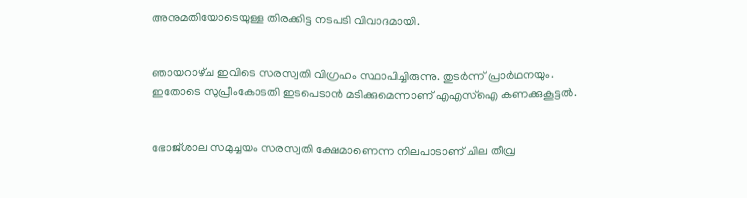അനുമതിയോടെയുള്ള തിരക്കിട്ട നടപടി വിവാദമായി.


ഞായറാഴ്‌ച ഇവിടെ സരസ്വതി വിഗ്രഹം സ്ഥാപിച്ചിരുന്നു. തുടർന്ന്‌ പ്രാർഥനയും. ഇതോടെ സുപ്രീംകോടതി ഇടപെടാൻ മടിക്കുമെന്നാണ്‌ എഎസ്‌ഐ കണക്കുകൂട്ടൽ.


ഭോജ്‌ശാല സമുച്ചയം സരസ്വതി ക്ഷേമാണെന്ന നിലപാടാണ്‌ ചില തീവ്ര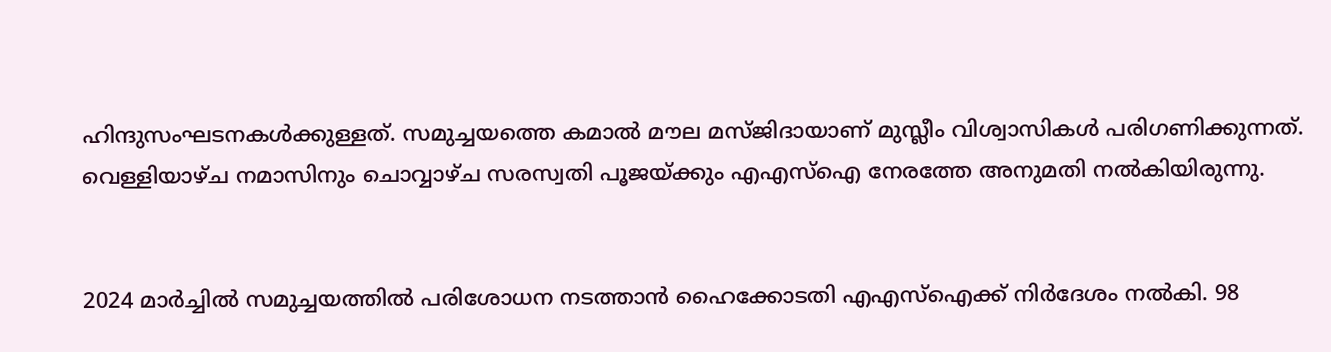ഹിന്ദുസംഘടനകൾക്കുള്ളത്‌. സമുച്ചയത്തെ കമാൽ മ‍ൗല മസ്‌ജിദായാണ്‌ മുസ്ലീം വിശ്വാസികൾ പരിഗണിക്കുന്നത്‌. വെള്ളിയാഴ്‌ച നമാസിനും ചൊവ്വാഴ്‌ച സരസ്വതി പൂജയ്‌ക്കും എഎസ്‌ഐ നേരത്തേ അനുമതി നൽകിയിരുന്നു.


2024 മാർച്ചിൽ സമുച്ചയത്തിൽ പരിശോധന നടത്താൻ ഹൈക്കോടതി എഎസ്‌ഐക്ക്‌ നിർദേശം നൽകി. 98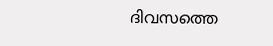ദിവസത്തെ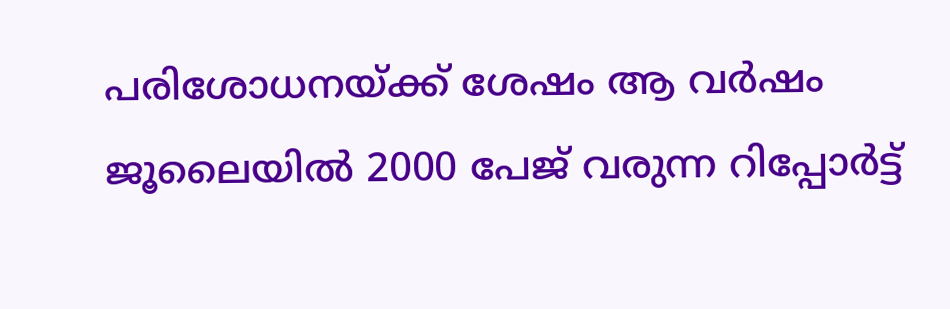പരിശോധനയ്‌ക്ക്‌ ശേഷം ആ വർഷം ജൂലൈയിൽ 2000 പേജ്‌ വരുന്ന റിപ്പോർട്ട്‌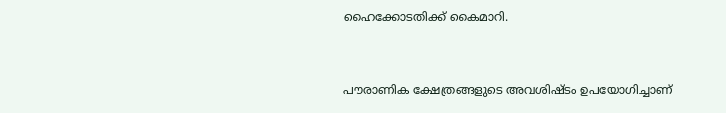ഹൈക്കോടതിക്ക്‌ കൈമാറി.


പ‍ൗരാണിക ക്ഷേത്രങ്ങളുടെ അവശിഷ്‌ടം ഉപയോഗിച്ചാണ്‌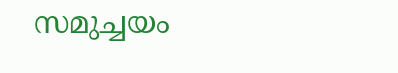സമുച്ചയം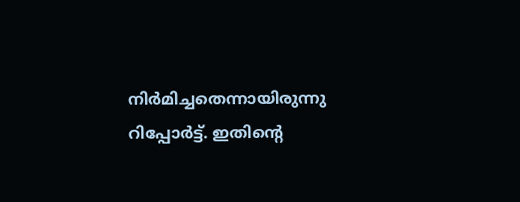നിർമിച്ചതെന്നായിരുന്നു റിപ്പോർട്ട്‌. ഇതിന്റെ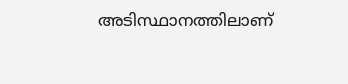അടിസ്ഥാനത്തിലാണ്‌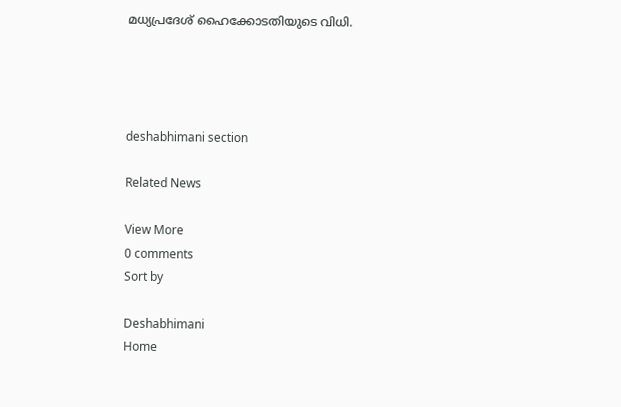മധ്യപ്രദേശ്‌ ഹൈക്കോടതിയുടെ വിധി.




deshabhimani section

Related News

View More
0 comments
Sort by

Deshabhimani
Home